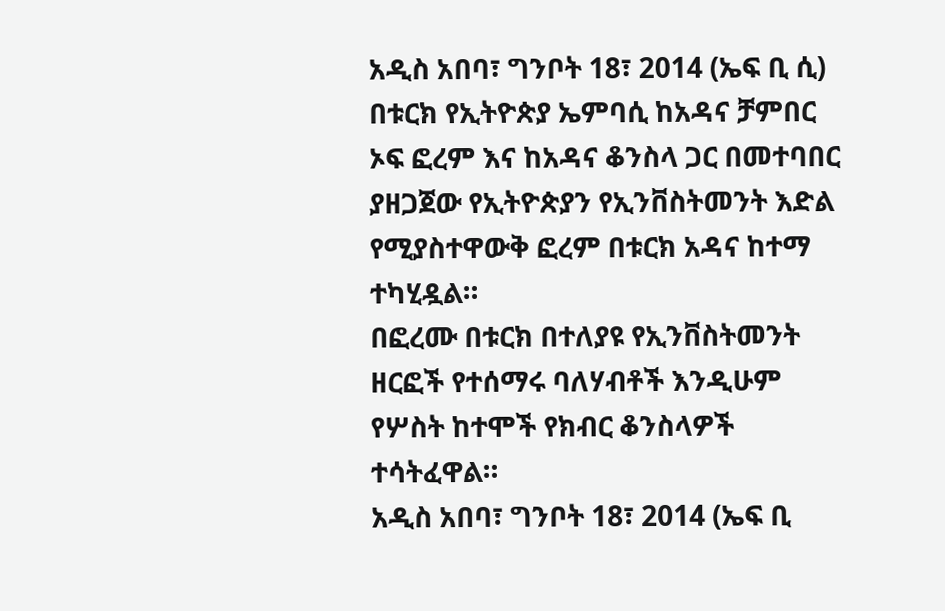አዲስ አበባ፣ ግንቦት 18፣ 2014 (ኤፍ ቢ ሲ) በቱርክ የኢትዮጵያ ኤምባሲ ከአዳና ቻምበር ኦፍ ፎረም እና ከአዳና ቆንስላ ጋር በመተባበር ያዘጋጀው የኢትዮጵያን የኢንቨስትመንት እድል የሚያስተዋውቅ ፎረም በቱርክ አዳና ከተማ ተካሂዷል።
በፎረሙ በቱርክ በተለያዩ የኢንቨስትመንት ዘርፎች የተሰማሩ ባለሃብቶች እንዲሁም የሦስት ከተሞች የክብር ቆንስላዎች ተሳትፈዋል።
አዲስ አበባ፣ ግንቦት 18፣ 2014 (ኤፍ ቢ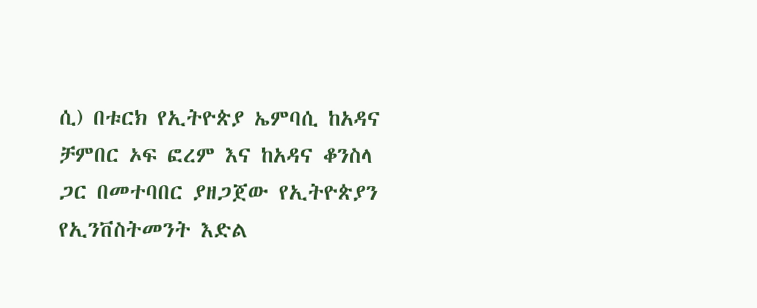ሲ) በቱርክ የኢትዮጵያ ኤምባሲ ከአዳና ቻምበር ኦፍ ፎረም እና ከአዳና ቆንስላ ጋር በመተባበር ያዘጋጀው የኢትዮጵያን የኢንቨስትመንት እድል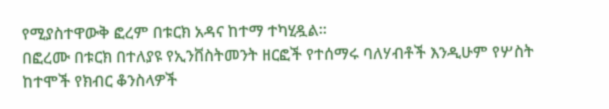የሚያስተዋውቅ ፎረም በቱርክ አዳና ከተማ ተካሂዷል።
በፎረሙ በቱርክ በተለያዩ የኢንቨስትመንት ዘርፎች የተሰማሩ ባለሃብቶች እንዲሁም የሦስት ከተሞች የክብር ቆንስላዎች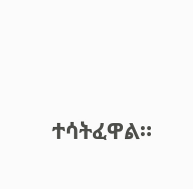ተሳትፈዋል።